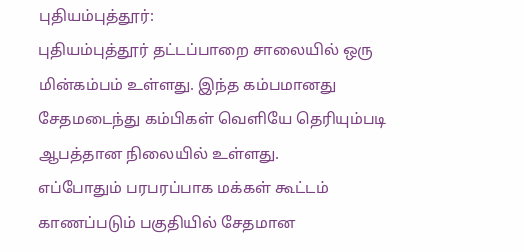புதியம்புத்தூர்:
புதியம்புத்தூர் தட்டப்பாறை சாலையில் ஒரு மின்கம்பம் உள்ளது. இந்த கம்பமானது சேதமடைந்து கம்பிகள் வெளியே தெரியும்படி ஆபத்தான நிலையில் உள்ளது.
எப்போதும் பரபரப்பாக மக்கள் கூட்டம் காணப்படும் பகுதியில் சேதமான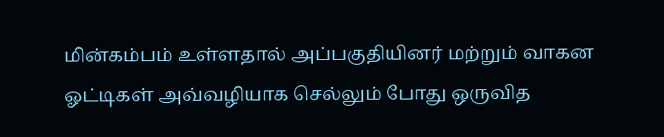மின்கம்பம் உள்ளதால் அப்பகுதியினர் மற்றும் வாகன ஓட்டிகள் அவ்வழியாக செல்லும் போது ஒருவித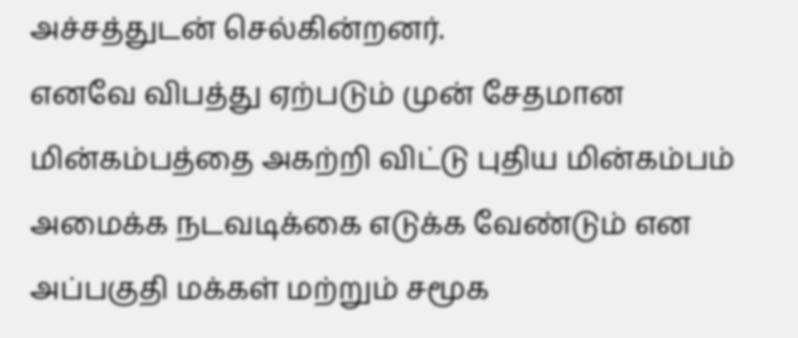அச்சத்துடன் செல்கின்றனர்.
எனவே விபத்து ஏற்படும் முன் சேதமான மின்கம்பத்தை அகற்றி விட்டு புதிய மின்கம்பம் அமைக்க நடவடிக்கை எடுக்க வேண்டும் என அப்பகுதி மக்கள் மற்றும் சமூக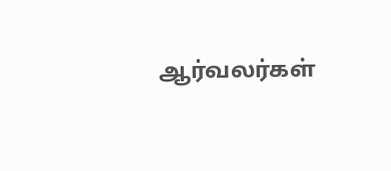ஆர்வலர்கள்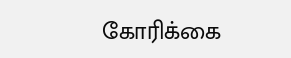கோரிக்கை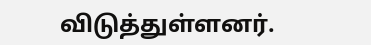விடுத்துள்ளனர்.